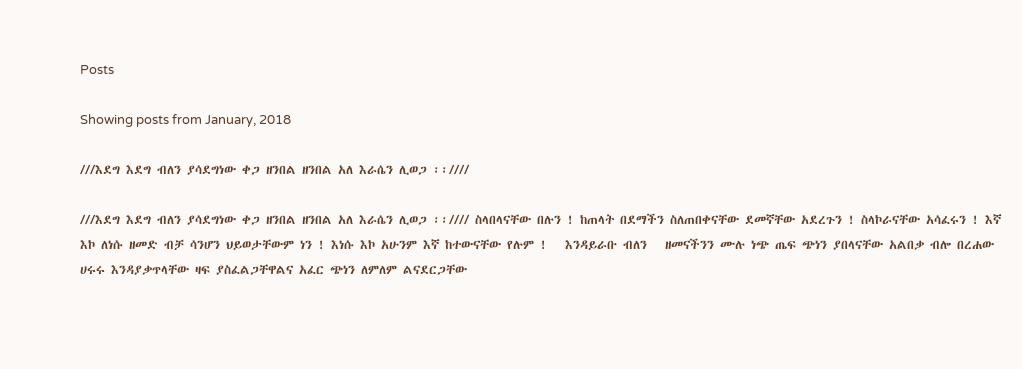Posts

Showing posts from January, 2018

///እደግ እደግ ብለን ያሳደግነው ቀጋ ዘንበል ዘንበል አለ እራሴን ሊወጋ ፡፡////

///እደግ እደግ ብለን ያሳደግነው ቀጋ ዘንበል ዘንበል አለ እራሴን ሊወጋ ፡፡//// ስላበላናቸው በሉን ! ከጠላት በደማችን ስለጠበቀናቸው ደመኛቸው አደረጉን ! ስላኮራናቸው አሳፈሩን ! እኛ እኮ ለነሱ ዘመድ ብቻ ሳንሆን ህይወታቸውም ነን ! እነሱ እኮ አሁንም እኛ ከተውናቸው የሉም !   እንዳይራቡ ብለን   ዘመናችንን ሙሉ ነጭ ጤፍ ጭነን ያበላናቸው አልበቃ ብሎ በረሐው ሀሩሩ እንዳያቃጥላቸው ዛፍ ያስፈልጋቸዋልና አፈር ጭነን ለምለም ልናደርጋቸው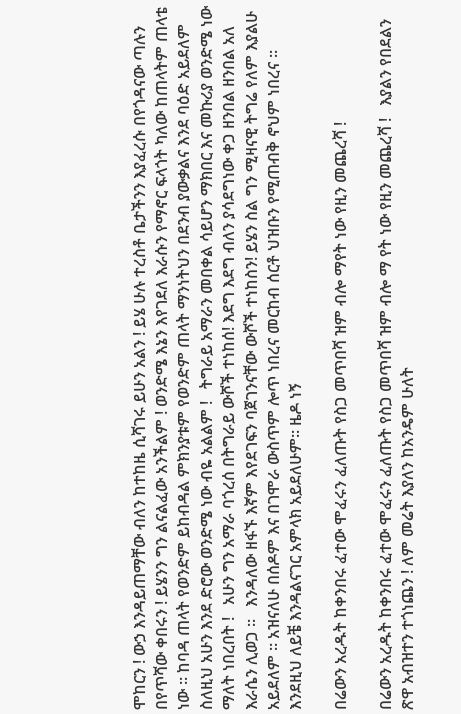ሞከርን ! ውኃ እንዳይጠማቸው ብለን ከተከዜ ሲሻገሩ ይሁን አልን ! ይሄ ሁሉ ተረስቶ ቤታችንን እያፈረሱ በየጎዳናው ጣሉን በየጥሻው ቀበሩን ! ይሄንን ግን ልናልፈው አንችልም ! ወንድሜ እኔን እየገደለ እራሱን የማኖር ፍላጎት ካለው ከጠላትም ጠላቴ ነው ፡፡ ከባዳ ጠላት የወንድም ይከብዳል ምክንያቱም የወንድም ጠላት ማንነትህን በደንብ ያውቃልና እንደ ባዕድ አይደለም ስለዚህ አሁን እንደ ድሮው ወንድሜ ነው ብዬ አልልም !   ትግራይ አማራን መበቀል ሳይሆን ማክበር እና መኩሪያ ወንድሜ ነው ማለት ነበረበት !   አሁን ግን አማራ ባጎረሰ በትግራይ ውሾች ተነከሰ! እደግ እደግ ብለን ያሳደግነው ቀጋ ዘንበል ዘንበል አለ እራሴን ሊወጋ ፡፡   እንዳለው ዘፋኙ እኛም እየደገፍን ባጀገንናቸው ውሾች ተነከስን! ይሄን ስል ግን ሚዛናዊ ትግሬ የለም እያልሁ አይደለም ፡፡ አዝናለሁ በሰዶም እና በገሞራ ውስጥም ሎጥ ነበረና መርከብ ሰርቶ ህዝቡን የሚጠብቅ ኖህም ነበረና ፡፡ እንደዚህ ለይቼ እንዳልናገር አምላክ አይደለሁም፡፡ ዜዶ ነኝ

በሬውን አረዱት ከቀንበሩ ፈተው ሞፈሩን ፈለጡት የስጋ መጥበሻ ዝም ብሎ ማየት ነው የዚን መጨረሻ !

በሬውን አረዱት ከቀንበሩ ፈተው ሞፈሩን ፈለጡት የስጋ መጥበሻ ዝም ብሎ ማ የት ነው የዚን መጨረሻ !   እያልን የበደልን ጽዋ አብዝተን ተጎነጨን ! ለም መሬት እያለን ከአንዴም ሁለት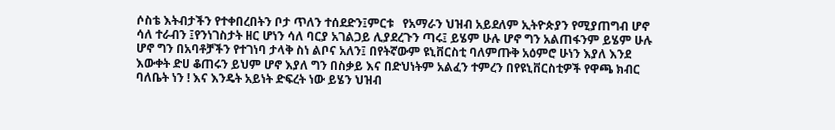ሶስቴ እትብታችን የተቀበረበትን ቦታ ጥለን ተሰደድን፤ምርቱ   የአማራን ህዝብ አይደለም ኢትዮጵያን የሚያጠግብ ሆኖ ሳለ ተራብን ፤የንነገስታት ዘር ሆነን ሳለ ባርያ አገልጋይ ሊያደረጉን ጣሩ፤ ይሄም ሁሉ ሆኖ ግን አልጠፋንም ይሄም ሁሉ ሆኖ ግን በአባቶቻችን የተገነባ ታላቅ ስነ ልቦና አለን፤ በየትኛውም ዩኒቨርስቲ ባለምጡቅ አዕምሮ ሁነን እያለ እንደ እውቀት ድሀ ቆጠሩን ይህም ሆኖ እያለ ግን በስቃይ እና በድህነትም አልፈን ተምረን በየዩኒቨርስቲዎች የዋጫ ክብር ባለቤት ነን ! እና እንዴት አይነት ድፍረት ነው ይሄን ህዝብ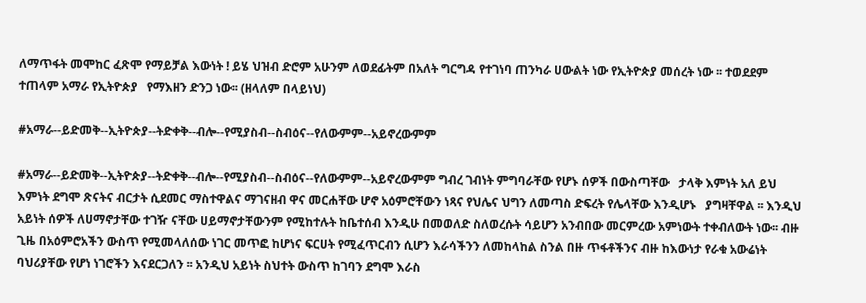ለማጥፋት መሞከር ፈጽሞ የማይቻል እውነት ! ይሄ ህዝብ ድሮም አሁንም ለወደፊትም በአለት ግርግዳ የተገነባ ጠንካራ ሀውልት ነው የኢትዮጵያ መሰረት ነው ፡፡ ተወደደም ተጠላም አማራ የኢትዮጵያ   የማእዘን ድንጋ ነው፡፡ (ዘላለም በላይነህ)

#አማራ--ይድመቅ--ኢትዮጵያ--ትድቀቅ--ብሎ--የሚያስብ--ስብዕና--የለውምም--አይኖረውምም

#አማራ--ይድመቅ--ኢትዮጵያ--ትድቀቅ--ብሎ--የሚያስብ--ስብዕና--የለውምም--አይኖረውምም ግብረ ገብነት ምግባራቸው የሆኑ ሰዎች በውስጣቸው   ታላቅ እምነት አለ ይህ እምነት ደግሞ ጽናትና ብርታት ሲደመር ማስተዋልና ማገናዘብ ዋና መርሐቸው ሆኖ አዕምሮቸውን ነጻና የህሌና ህግን ለመጣስ ድፍረት የሌላቸው እንዲሆኑ   ያግዛቸዋል ፡፡ እንዲህ አይነት ሰዎች ለሀማኖታቸው ተገዥ ናቸው ሀይማኖታቸውንም የሚከተሉት ከቤተሰብ እንዲሁ በመወለድ ስለወረሱት ሳይሆን አንብበው መርምረው አምነውት ተቀብለውት ነው፡፡ ብዙ ጊዜ በአዕምሮአችን ውስጥ የሚመላለሰው ነገር መጥፎ ከሆነና ፍርሀት የሚፈጥርብን ሲሆን እራሳችንን ለመከላከል ስንል በዙ ጥፋቶችንና ብዙ ከእውነታ የራቁ አውሬነት ባህሪያቸው የሆነ ነገሮችን እናደርጋለን ፡፡ አንዲህ አይነት ስህተት ውስጥ ከገባን ደግሞ እራስ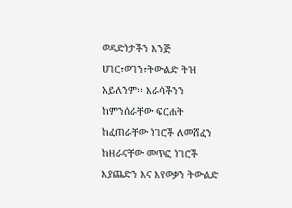ወዳድነታችን እንጅ ሀገር፣ወገን፣ትውልድ ትዝ አይለንም፡፡ እራሳችንን ከምንሰራቸው ፍርሐት ከፈጠራቸው ነገሮች ለመሸፈን ከዘራናቸው መጥፎ ነገሮች እያጨድን እና እየወቃን ትውልድ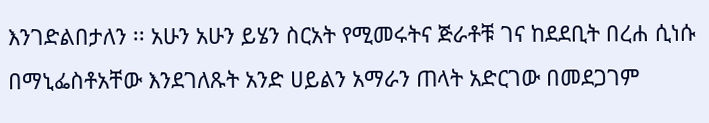እንገድልበታለን ፡፡ አሁን አሁን ይሄን ስርአት የሚመሩትና ጅራቶቹ ገና ከደደቢት በረሐ ሲነሱ በማኒፌስቶአቸው እንደገለጹት አንድ ሀይልን አማራን ጠላት አድርገው በመደጋገም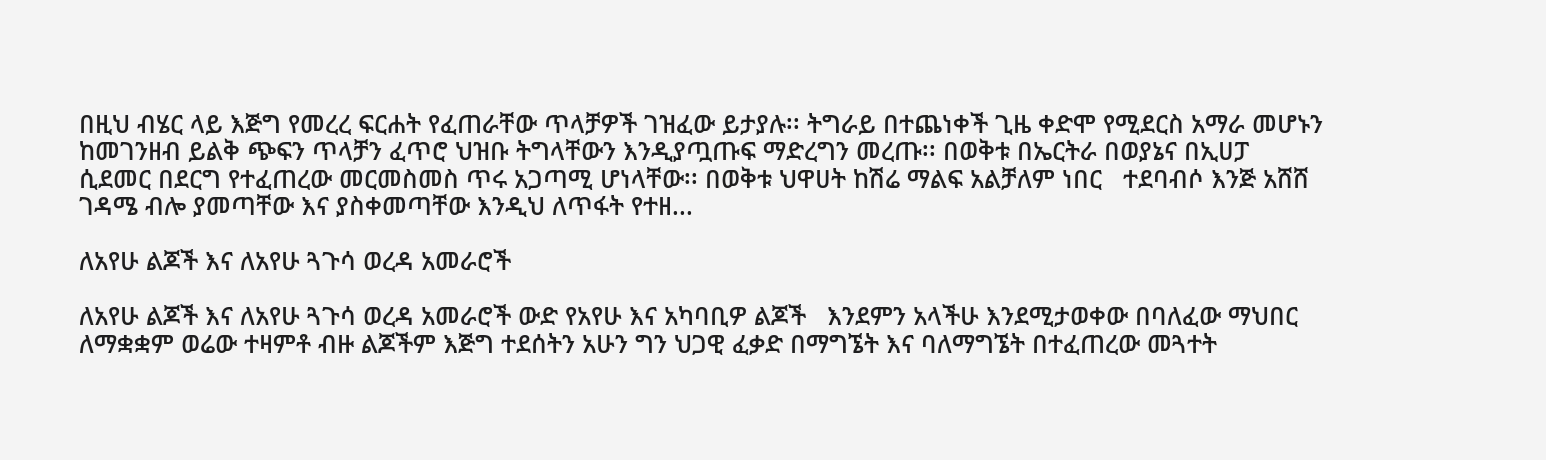በዚህ ብሄር ላይ እጅግ የመረረ ፍርሐት የፈጠራቸው ጥላቻዎች ገዝፈው ይታያሉ፡፡ ትግራይ በተጨነቀች ጊዜ ቀድሞ የሚደርስ አማራ መሆኑን ከመገንዘብ ይልቅ ጭፍን ጥላቻን ፈጥሮ ህዝቡ ትግላቸውን እንዲያጧጡፍ ማድረግን መረጡ፡፡ በወቅቱ በኤርትራ በወያኔና በኢሀፓ ሲደመር በደርግ የተፈጠረው መርመስመስ ጥሩ አጋጣሚ ሆነላቸው፡፡ በወቅቱ ህዋሀት ከሽሬ ማልፍ አልቻለም ነበር   ተደባብሶ እንጅ አሸሸ ገዳሜ ብሎ ያመጣቸው እና ያስቀመጣቸው እንዲህ ለጥፋት የተዘ...

ለአየሁ ልጆች እና ለአየሁ ጓጉሳ ወረዳ አመራሮች

ለአየሁ ልጆች እና ለአየሁ ጓጉሳ ወረዳ አመራሮች ውድ የአየሁ እና አካባቢዎ ልጆች   እንደምን አላችሁ እንደሚታወቀው በባለፈው ማህበር ለማቋቋም ወሬው ተዛምቶ ብዙ ልጆችም እጅግ ተደሰትን አሁን ግን ህጋዊ ፈቃድ በማግኜት እና ባለማግኜት በተፈጠረው መጓተት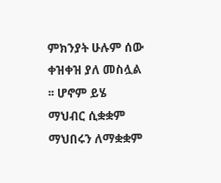ምክንያት ሁሉም ሰው ቀዝቀዝ ያለ መስሏል ፡፡ ሆኖም ይሄ ማህብር ሲቋቋም ማህበሩን ለማቋቋም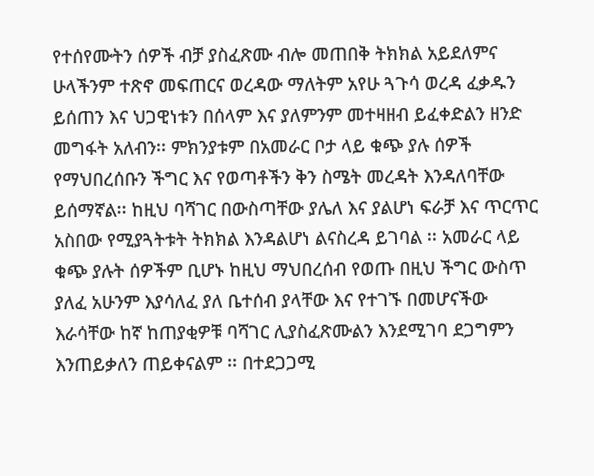የተሰየሙትን ሰዎች ብቻ ያስፈጽሙ ብሎ መጠበቅ ትክክል አይደለምና ሁላችንም ተጽኖ መፍጠርና ወረዳው ማለትም አየሁ ጓጉሳ ወረዳ ፈቃዱን ይሰጠን እና ህጋዊነቱን በሰላም እና ያለምንም መተዛዘብ ይፈቀድልን ዘንድ መግፋት አለብን፡፡ ምክንያቱም በአመራር ቦታ ላይ ቁጭ ያሉ ሰዎች የማህበረሰቡን ችግር እና የወጣቶችን ቅን ስሜት መረዳት እንዳለባቸው ይሰማኛል፡፡ ከዚህ ባሻገር በውስጣቸው ያሌለ እና ያልሆነ ፍራቻ እና ጥርጥር አስበው የሚያጓትቱት ትክክል እንዳልሆነ ልናስረዳ ይገባል ፡፡ አመራር ላይ ቁጭ ያሉት ሰዎችም ቢሆኑ ከዚህ ማህበረሰብ የወጡ በዚህ ችግር ውስጥ ያለፈ አሁንም እያሳለፈ ያለ ቤተሰብ ያላቸው እና የተገኙ በመሆናችው እራሳቸው ከኛ ከጠያቂዎቹ ባሻገር ሊያስፈጽሙልን እንደሚገባ ደጋግምን እንጠይቃለን ጠይቀናልም ፡፡ በተደጋጋሚ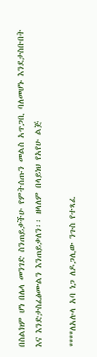በስልክም ሆነ በሌላ መንገድ ስንጠይቃችሁ የምትሰጡን መልስ አጥጋቢ ባለመሆኑ እንደታስቡበት እና እንድታስፈፅሙልን እንጠይቃለን፡፡ ዘላለም በላይነህ የአየሁ ልጅ

****ለአሉላ አባ ነጋ ለዶጋሊው ንጉስ የተጻፈ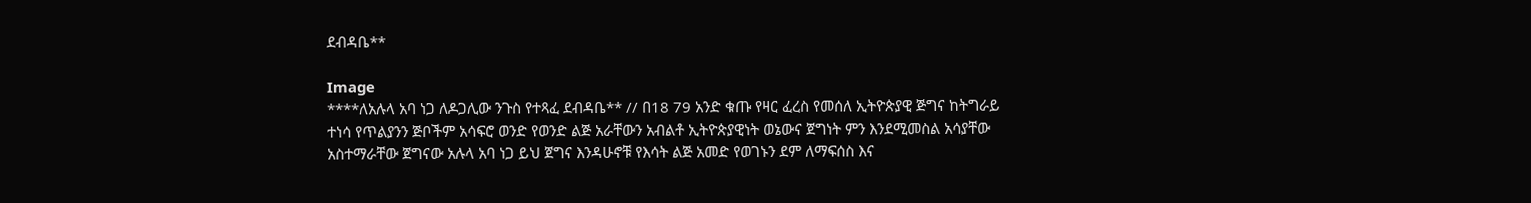ደብዳቤ**

Image
****ለአሉላ አባ ነጋ ለዶጋሊው ንጉስ የተጻፈ ደብዳቤ** // በ18 79 አንድ ቁጡ የዛር ፈረስ የመሰለ ኢትዮጵያዊ ጅግና ከትግራይ ተነሳ የጥልያንን ጅቦችም አሳፍሮ ወንድ የወንድ ልጅ አራቸውን አብልቶ ኢትዮጵያዊነት ወኔውና ጀግነት ምን እንደሚመስል አሳያቸው አስተማራቸው ጀግናው አሉላ አባ ነጋ ይህ ጀግና እንዳሁኖቹ የእሳት ልጅ አመድ የወገኑን ደም ለማፍሰስ እና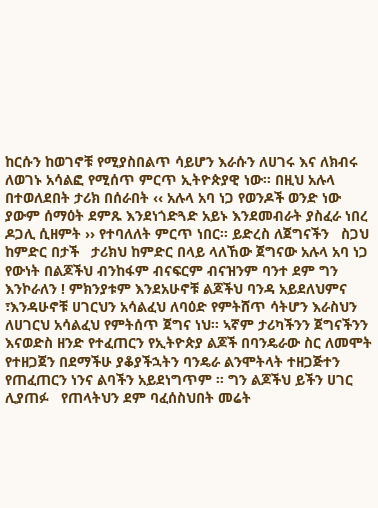ከርሱን ከወገኖቹ የሚያስበልጥ ሳይሆን እራሱን ለሀገሩ እና ለክብሩ ለወገኑ አሳልፎ የሚሰጥ ምርጥ ኢትዮጵያዊ ነው፡፡ በዚህ አሉላ በተወለደበት ታሪክ በሰራበት ‹‹ አሉላ አባ ነጋ የወንዶች ወንድ ነው   ያውም ሰማዕት ደምጹ እንደነጎድጓድ አይኑ እንደመብራት ያስፈራ ነበረ ዶጋሊ ሲዘምት ›› የተባለለት ምርጥ ነበር፡፡ ይድረስ ለጀግናችን   ስጋህ ከምድር በታች   ታሪክህ ከምድር በላይ ላለኸው ጀግናው አሉላ አባ ነጋ የውነት በልጆችህ ብንከፋም ብናፍርም ብናዝንም ባንተ ደም ግን እንኮራለን ! ምክንያቱም እንደአሁኖቹ ልጆችህ ባንዳ አይደለህምና ፣እንዳሁኖቹ ሀገርህን አሳልፈህ ለባዕድ የምትሸጥ ሳትሆን እራስህን ለሀገርህ አሳልፈህ የምትሰጥ ጀግና ነህ፡፡ ኣኛም ታሪካችንን ጀግናችንን እናወድስ ዘንድ የተፈጠርን የኢትዮጵያ ልጆች በባንዴራው ስር ለመሞት የተዘጋጀን በደማችሁ ያቆያችኋትን ባንዴራ ልንሞትላት ተዘጋጅተን የጠፈጠርን ነንና ልባችን አይደነግጥም ፡፡ ግን ልጆችህ ይችን ሀገር ሊያጠፉ   የጠላትህን ደም ባፈሰስህበት መሬት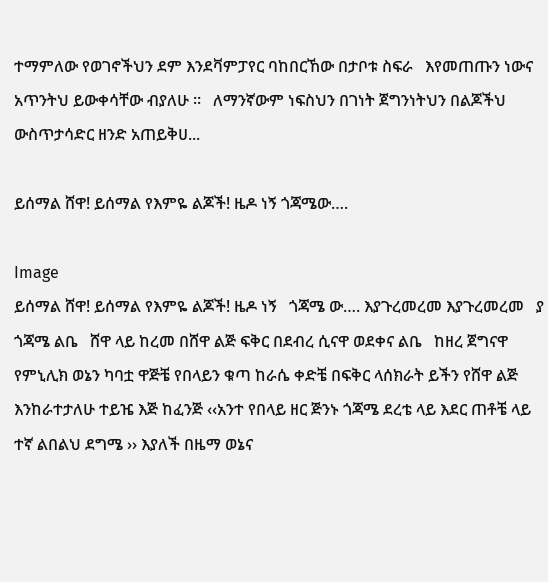ተማምለው የወገኖችህን ደም እንደቫምፓየር ባከበርኸው በታቦቱ ስፍራ   እየመጠጡን ነውና አጥንትህ ይውቀሳቸው ብያለሁ ፡፡   ለማንኛውም ነፍስህን በገነት ጀግንነትህን በልጆችህ ውስጥታሳድር ዘንድ አጠይቅሀ...

ይሰማል ሸዋ! ይሰማል የእምዬ ልጆች! ዜዶ ነኝ ጎጃሜው….

Image
ይሰማል ሸዋ! ይሰማል የእምዬ ልጆች! ዜዶ ነኝ   ጎጃሜ ው…. እያጉረመረመ እያጉረመረመ   ያ ጎጃሜ ልቤ   ሸዋ ላይ ከረመ በሸዋ ልጅ ፍቅር በደብረ ሲናዋ ወደቀና ልቤ   ከዘረ ጀግናዋ የምኒሊክ ወኔን ካባቷ ዋጅቼ የበላይን ቁጣ ከራሴ ቀድቼ በፍቅር ላሰክራት ይችን የሸዋ ልጅ እንከራተታለሁ ተይዤ እጅ ከፈንጅ ‹‹አንተ የበላይ ዘር ጅንኑ ጎጃሜ ደረቴ ላይ እደር ጠቶቼ ላይ ተኛ ልበልህ ደግሜ ›› እያለች በዜማ ወኔና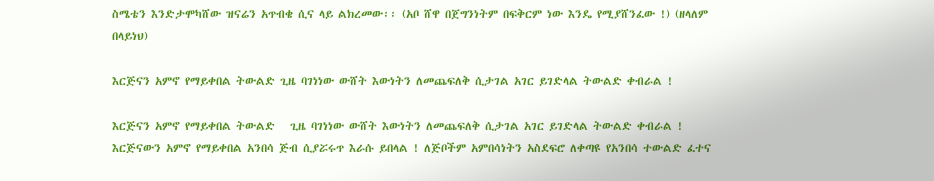ስሜቴን እንድታሞካሸው ዝናሬን አጥብቄ ሲና ላይ ልክረመው፡፡ (አቦ ሸዋ በጀግንነትም በፍቅርም ነው እንዴ የሚያሸንፈው !) (ዘላለም በላይነህ)

እርጅናን አምኖ የማይቀበል ትውልድ ጊዜ ባገነነው ውሸት እውነትን ለመጨፍለቅ ሲታገል አገር ይገድላል ትውልድ ቀብራል !

እርጅናን አምኖ የማይቀበል ትውልድ   ጊዜ ባገነነው ውሸት እውነትን ለመጨፍለቅ ሲታገል አገር ይገድላል ትውልድ ቀብራል ! እርጅናውን አምኖ የማይቀበል አንበሳ ጅብ ሲያሯሩጥ እራሱ ይበላል ! ለጅቦችም አምበሳነትን አስደፍሮ ለቀጣዩ የአንበሳ ተውልድ ፈተና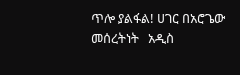ጥሎ ያልፋል! ሀገር በአሮጌው መሰረትነት   አዲስ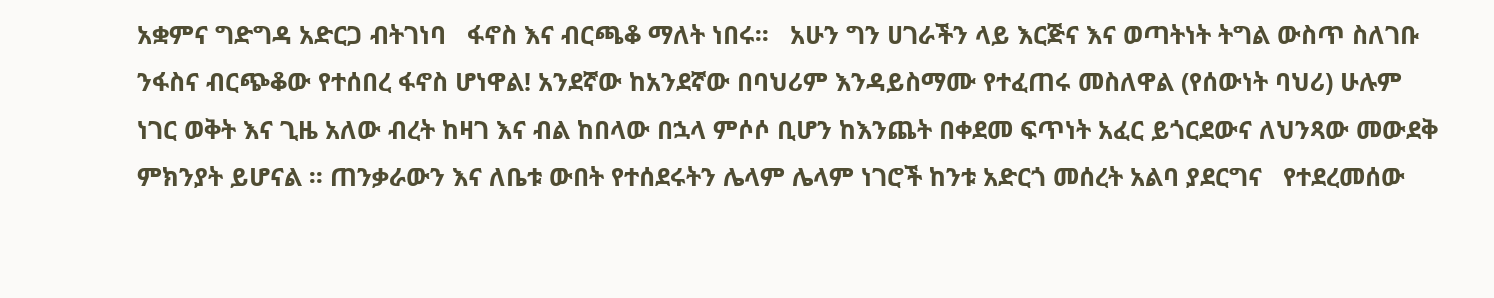አቋምና ግድግዳ አድርጋ ብትገነባ   ፋኖስ እና ብርጫቆ ማለት ነበሩ፡፡   አሁን ግን ሀገራችን ላይ እርጅና እና ወጣትነት ትግል ውስጥ ስለገቡ ንፋስና ብርጭቆው የተሰበረ ፋኖስ ሆነዋል! አንደኛው ከአንደኛው በባህሪም እንዳይስማሙ የተፈጠሩ መስለዋል (የሰውነት ባህሪ) ሁሉም ነገር ወቅት እና ጊዜ አለው ብረት ከዛገ እና ብል ከበላው በኋላ ምሶሶ ቢሆን ከእንጨት በቀደመ ፍጥነት አፈር ይጎርደውና ለህንጻው መውደቅ ምክንያት ይሆናል ፡፡ ጠንቃራውን እና ለቤቱ ውበት የተሰደሩትን ሌላም ሌላም ነገሮች ከንቱ አድርጎ መሰረት አልባ ያደርግና   የተደረመሰው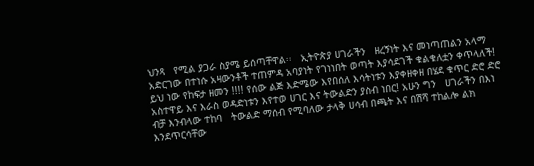ህንጻ   የሚል ያጋራ ስያሜ ይሰጣቸዋል፡፡   ኢትዮጵያ ሀገራችን   ዘረኝነት እና መነጣጠልን አላማ አድርገው በተነሱ አዛውንቶች ተጠምዳ አባያነት የገነነበት ወጣት እያሳደገች ቁልቁለቷን ቀጥላለች! ይህ ነው የከፍታ ዘመን !!!! የሰው ልጅ እድሜው እየበሰለ እሳትነቱን እያቀዘቀዘ በሄደ ቁጥር ድሮ ድሮ አስተዋይ እና እራስ ወዳድነቱን እየተወ ሀገር እና ትውልድን ያስብ ነበር! አሁን ግን   ሀገራችን በእነ ብቻ እንብላው ተከባ   ትውልድ ማሰብ የሚባለው ታላቅ ሀሳብ በጫት እና በሽሻ ተከልሎ ልክ እንደጥርሳቸው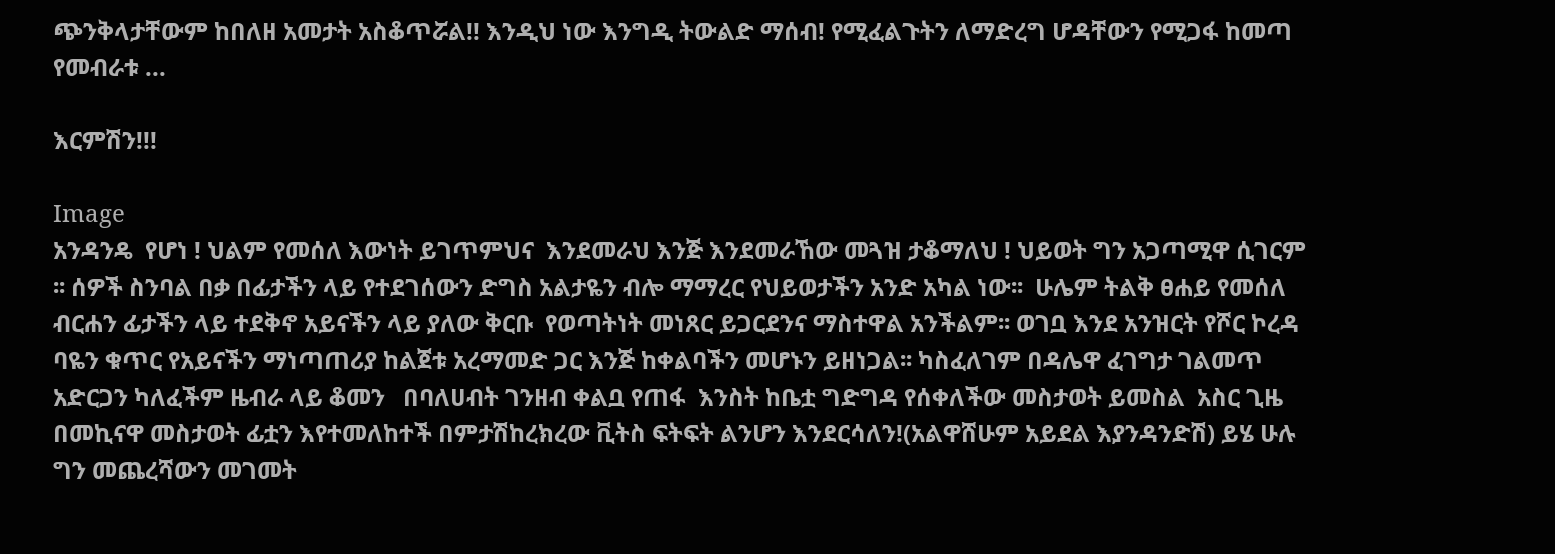ጭንቅላታቸውም ከበለዘ አመታት አስቆጥሯል!! እንዲህ ነው እንግዲ ትውልድ ማሰብ! የሚፈልጉትን ለማድረግ ሆዳቸውን የሚጋፋ ከመጣ የመብራቱ ...

እርምሽን!!!

Image
አንዳንዴ  የሆነ ! ህልም የመሰለ እውነት ይገጥምህና  እንደመራህ እንጅ እንደመራኸው መጓዝ ታቆማለህ ! ህይወት ግን አጋጣሚዋ ሲገርም ፡፡ ሰዎች ስንባል በቃ በፊታችን ላይ የተደገሰውን ድግስ አልታዬን ብሎ ማማረር የህይወታችን አንድ አካል ነው፡፡  ሁሌም ትልቅ ፀሐይ የመሰለ ብርሐን ፊታችን ላይ ተደቅኖ አይናችን ላይ ያለው ቅርቡ  የወጣትነት መነጸር ይጋርደንና ማስተዋል አንችልም፡፡ ወገቧ እንደ አንዝርት የሾር ኮረዳ ባዬን ቁጥር የአይናችን ማነጣጠሪያ ከልጀቱ አረማመድ ጋር እንጅ ከቀልባችን መሆኑን ይዘነጋል፡፡ ካስፈለገም በዳሌዋ ፈገግታ ገልመጥ አድርጋን ካለፈችም ዜብራ ላይ ቆመን   በባለሀብት ገንዘብ ቀልቧ የጠፋ  እንስት ከቤቷ ግድግዳ የሰቀለችው መስታወት ይመስል  አስር ጊዜ በመኪናዋ መስታወት ፊቷን እየተመለከተች በምታሽከረክረው ቪትስ ፍትፍት ልንሆን እንደርሳለን!(አልዋሸሁም አይደል እያንዳንድሽ) ይሄ ሁሉ ግን መጨረሻውን መገመት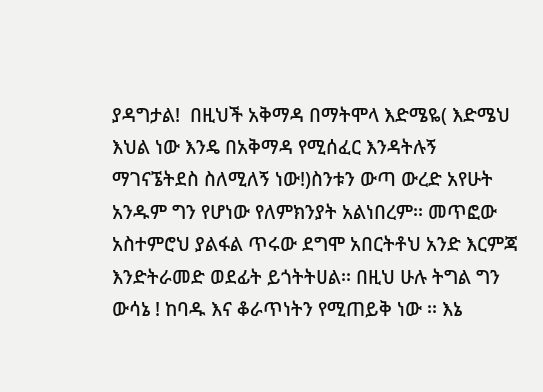ያዳግታል!  በዚህች አቅማዳ በማትሞላ እድሜዬ( እድሜህ እህል ነው እንዴ በአቅማዳ የሚሰፈር እንዳትሉኝ ማገናኜትደስ ስለሚለኝ ነው!)ስንቱን ውጣ ውረድ አየሁት አንዱም ግን የሆነው የለምክንያት አልነበረም፡፡ መጥፎው አስተምሮህ ያልፋል ጥሩው ደግሞ አበርትቶህ አንድ እርምጃ እንድትራመድ ወደፊት ይጎትትሀል፡፡ በዚህ ሁሉ ትግል ግን ውሳኔ ! ከባዱ እና ቆራጥነትን የሚጠይቅ ነው ፡፡ እኔ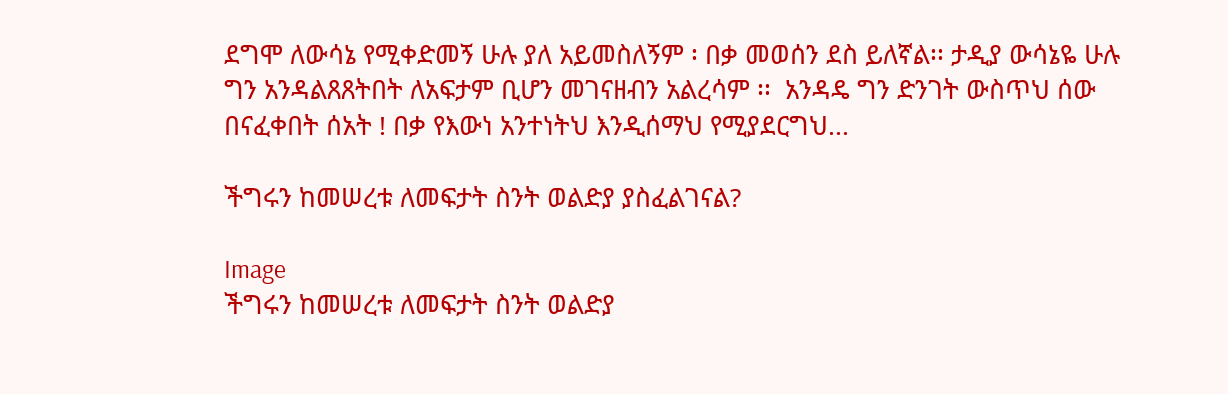ደግሞ ለውሳኔ የሚቀድመኝ ሁሉ ያለ አይመስለኝም ፡ በቃ መወሰን ደስ ይለኛል፡፡ ታዲያ ውሳኔዬ ሁሉ ግን አንዳልጸጸትበት ለአፍታም ቢሆን መገናዘብን አልረሳም ፡፡  አንዳዴ ግን ድንገት ውስጥህ ሰው በናፈቀበት ሰአት ! በቃ የእውነ አንተነትህ እንዲሰማህ የሚያደርግህ...

ችግሩን ከመሠረቱ ለመፍታት ስንት ወልድያ ያስፈልገናል?

Image
ችግሩን ከመሠረቱ ለመፍታት ስንት ወልድያ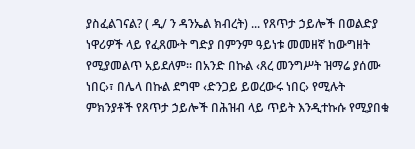ያስፈልገናል? ( ዲ/ ን ዳንኤል ክብረት) ... የጸጥታ ኃይሎች በወልድያ ነዋሪዎች ላይ የፈጸሙት ግድያ በምንም ዓይነቱ መመዘኛ ከውግዘት የሚያመልጥ አይደለም፡፡ በአንድ በኩል ‹ጸረ መንግሥት ዝማሬ ያሰሙ ነበር›፣ በሌላ በኩል ደግሞ ‹ድንጋይ ይወረውሩ ነበር› የሚሉት ምክንያቶች የጸጥታ ኃይሎች በሕዝብ ላይ ጥይት እንዲተኩሱ የሚያበቁ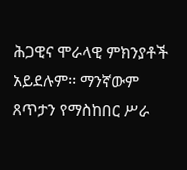ሕጋዊና ሞራላዊ ምክንያቶች አይደሉም፡፡ ማንኛውም ጸጥታን የማስከበር ሥራ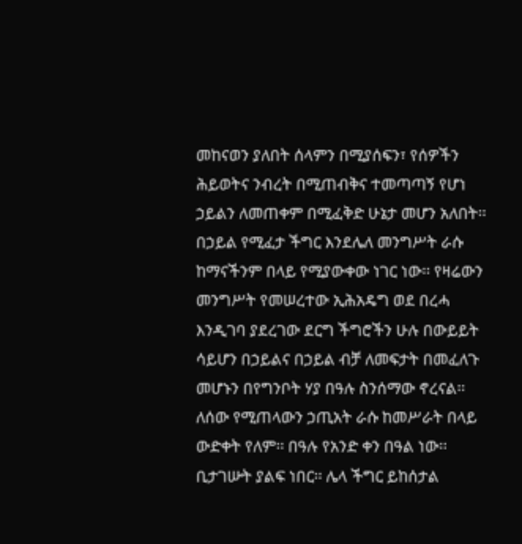መከናወን ያለበት ሰላምን በሚያሰፍን፣ የሰዎችን ሕይወትና ንብረት በሚጠብቅና ተመጣጣኝ የሆነ ኃይልን ለመጠቀም በሚፈቅድ ሁኔታ መሆን አለበት፡፡ በኃይል የሚፈታ ችግር እንደሌለ መንግሥት ራሱ ከማናችንም በላይ የሚያውቀው ነገር ነው፡፡ የዛሬውን መንግሥት የመሠረተው ኢሕአዴግ ወደ በረሓ እንዲገባ ያደረገው ደርግ ችግሮችን ሁሉ በውይይት ሳይሆን በኃይልና በኃይል ብቻ ለመፍታት በመፈለጉ መሆኑን በየግንቦት ሃያ በዓሉ ስንሰማው ኖረናል፡፡ ለሰው የሚጠላውን ኃጢአት ራሱ ከመሥራት በላይ ውድቀት የለም፡፡ በዓሉ የአንድ ቀን በዓል ነው፡፡ ቢታገሡት ያልፍ ነበር፡፡ ሌላ ችግር ይከሰታል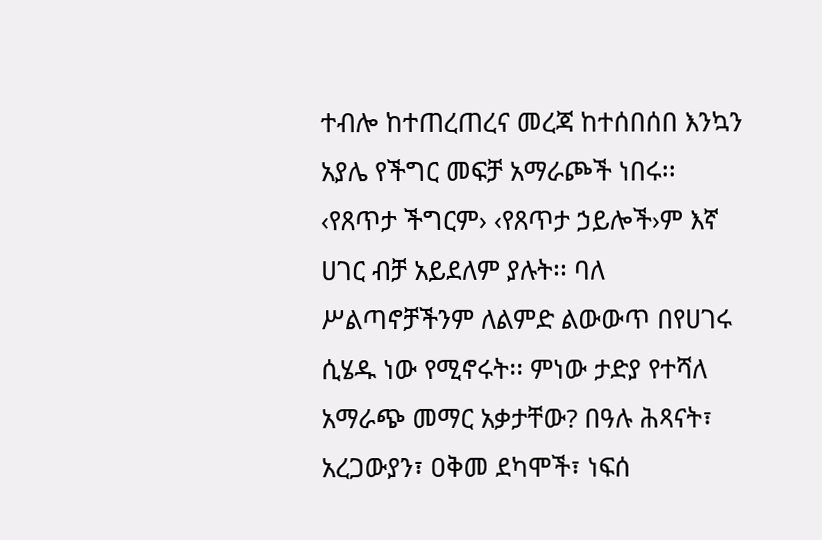ተብሎ ከተጠረጠረና መረጃ ከተሰበሰበ እንኳን አያሌ የችግር መፍቻ አማራጮች ነበሩ፡፡ ‹የጸጥታ ችግርም› ‹የጸጥታ ኃይሎች›ም እኛ ሀገር ብቻ አይደለም ያሉት፡፡ ባለ ሥልጣኖቻችንም ለልምድ ልውውጥ በየሀገሩ ሲሄዱ ነው የሚኖሩት፡፡ ምነው ታድያ የተሻለ አማራጭ መማር አቃታቸው? በዓሉ ሕጻናት፣ አረጋውያን፣ ዐቅመ ደካሞች፣ ነፍሰ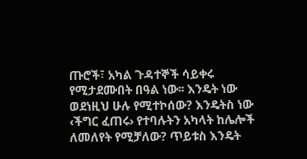ጡሮች፣ አካል ጉዳተኞች ሳይቀሩ የሚታደሙበት በዓል ነው፡፡ እንዴት ነው ወደነዚህ ሁሉ የሚተኮሰው? እንዴትስ ነው ‹ችግር ፈጠሩ› የተባሉትን አካላት ከሌሎች ለመለየት የሚቻለው? ጥይቱስ እንዴት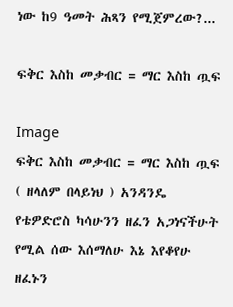ነው ከ9 ዓመት ሕጻን የሚጀምረው?...

ፍቅር እስከ መቃብር = ማር እስከ ጧፍ

Image
ፍቅር እስከ መቃብር = ማር እስከ ጧፍ ( ዘላለም በላይነህ ) አንዳንዴ የቴዎድሮስ ካሳሁንን ዘፈን አጋነናችሁት የሚል ሰው እሰማለሁ እኔ እየቆየሁ ዘፈኑን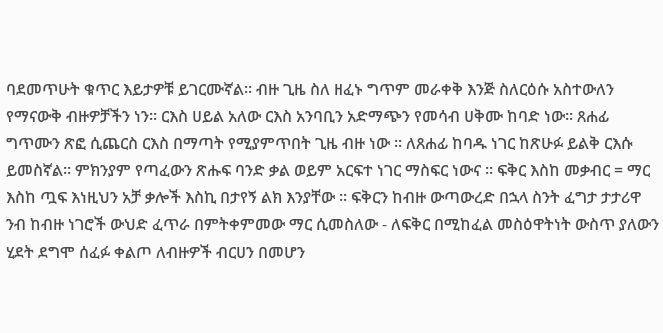ባደመጥሁት ቁጥር እይታዎቹ ይገርሙኛል፡፡ ብዙ ጊዜ ስለ ዘፈኑ ግጥም መራቀቅ እንጅ ስለርዕሱ አስተውለን የማናውቅ ብዙዎቻችን ነን፡፡ ርእስ ሀይል አለው ርእስ አንባቢን አድማጭን የመሳብ ሀቅሙ ከባድ ነው፡፡ ጸሐፊ ግጥሙን ጽፎ ሲጨርስ ርእስ በማጣት የሚያምጥበት ጊዜ ብዙ ነው ፡፡ ለጸሐፊ ከባዱ ነገር ከጽሁፉ ይልቅ ርእሱ ይመስኛል፡፡ ምክንያም የጣፈውን ጽሑፍ ባንድ ቃል ወይም አርፍተ ነገር ማስፍር ነውና ፡፡ ፍቅር እስከ መቃብር = ማር እስከ ጧፍ እነዚህን አቻ ቃሎች እስኪ በታየኝ ልክ እንያቸው ፡፡ ፍቅርን ከብዙ ውጣውረድ በኋላ ስንት ፈግታ ታታሪዋ ንብ ከብዙ ነገሮች ውህድ ፈጥራ በምትቀምመው ማር ሲመስለው - ለፍቅር በሚከፈል መስዕዋትነት ውስጥ ያለውን ሂደት ደግሞ ሰፈፉ ቀልጦ ለብዙዎች ብርሀን በመሆን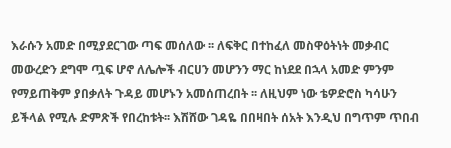እራሱን አመድ በሚያደርገው ጣፍ መሰለው ፡፡ ለፍቅር በተከፈለ መስዋዕትነት መቃብር መውረድን ደግሞ ጧፍ ሆኖ ለሌሎች ብርሀን መሆንን ማር ከነደደ በኋላ አመድ ምንም የማይጠቅም ያበቃለት ጉዳይ መሆኑን አመሰጠረበት ፡፡ ለዚህም ነው ቴዎድሮስ ካሳሁን ይችላል የሚሉ ድምጽች የበረከቱት፡፡ እሽሸው ገዳዬ በበዛበት ሰአት እንዲህ በግጥም ጥበብ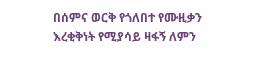በሰምና ወርቅ የጎለበተ የሙዚቃን እረቂቅነት የሚያሳይ ዛፋኝ ለምን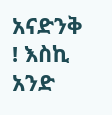አናድንቅ ! እስኪ አንድ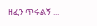ዘፈን ጥሩልኝ ...